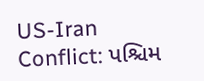US-Iran Conflict: પશ્ચિમ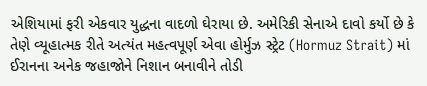એશિયામાં ફરી એકવાર યુદ્ધના વાદળો ઘેરાયા છે. અમેરિકી સેનાએ દાવો કર્યો છે કે તેણે વ્યૂહાત્મક રીતે અત્યંત મહત્વપૂર્ણ એવા હોર્મુઝ સ્ટ્રેટ (Hormuz Strait) માં ઈરાનના અનેક જહાજોને નિશાન બનાવીને તોડી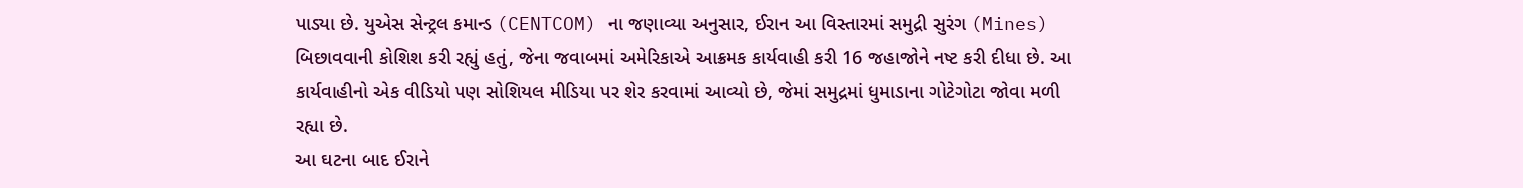પાડ્યા છે. યુએસ સેન્ટ્રલ કમાન્ડ (CENTCOM) ના જણાવ્યા અનુસાર, ઈરાન આ વિસ્તારમાં સમુદ્રી સુરંગ (Mines) બિછાવવાની કોશિશ કરી રહ્યું હતું, જેના જવાબમાં અમેરિકાએ આક્રમક કાર્યવાહી કરી 16 જહાજોને નષ્ટ કરી દીધા છે. આ કાર્યવાહીનો એક વીડિયો પણ સોશિયલ મીડિયા પર શેર કરવામાં આવ્યો છે, જેમાં સમુદ્રમાં ધુમાડાના ગોટેગોટા જોવા મળી રહ્યા છે.
આ ઘટના બાદ ઈરાને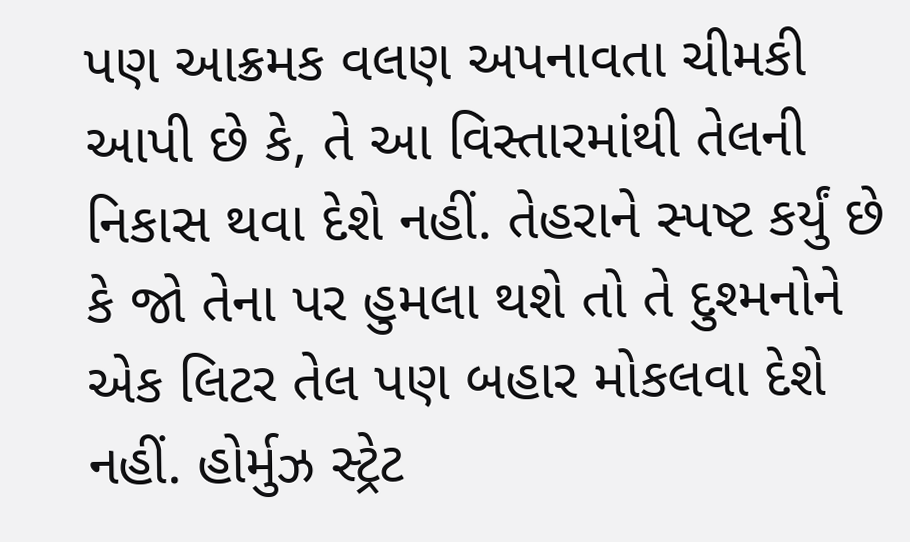પણ આક્રમક વલણ અપનાવતા ચીમકી આપી છે કે, તે આ વિસ્તારમાંથી તેલની નિકાસ થવા દેશે નહીં. તેહરાને સ્પષ્ટ કર્યું છે કે જો તેના પર હુમલા થશે તો તે દુશ્મનોને એક લિટર તેલ પણ બહાર મોકલવા દેશે નહીં. હોર્મુઝ સ્ટ્રેટ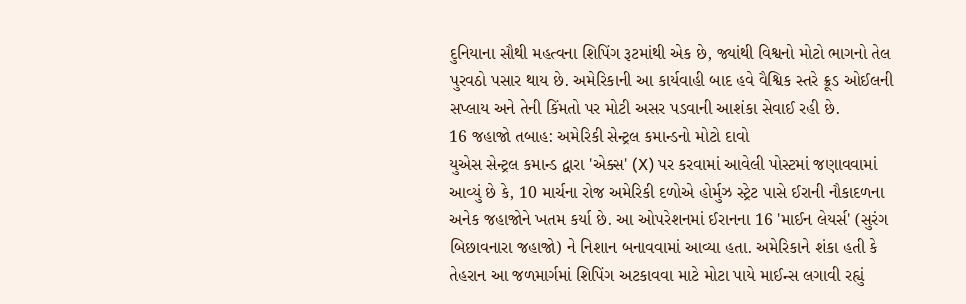દુનિયાના સૌથી મહત્વના શિપિંગ રૂટમાંથી એક છે, જ્યાંથી વિશ્વનો મોટો ભાગનો તેલ પુરવઠો પસાર થાય છે. અમેરિકાની આ કાર્યવાહી બાદ હવે વૈશ્વિક સ્તરે ક્રૂડ ઓઈલની સપ્લાય અને તેની કિંમતો પર મોટી અસર પડવાની આશંકા સેવાઈ રહી છે.
16 જહાજો તબાહ: અમેરિકી સેન્ટ્રલ કમાન્ડનો મોટો દાવો
યુએસ સેન્ટ્રલ કમાન્ડ દ્વારા 'એક્સ' (X) પર કરવામાં આવેલી પોસ્ટમાં જણાવવામાં આવ્યું છે કે, 10 માર્ચના રોજ અમેરિકી દળોએ હોર્મુઝ સ્ટ્રેટ પાસે ઈરાની નૌકાદળના અનેક જહાજોને ખતમ કર્યા છે. આ ઓપરેશનમાં ઈરાનના 16 'માઈન લેયર્સ' (સુરંગ બિછાવનારા જહાજો) ને નિશાન બનાવવામાં આવ્યા હતા. અમેરિકાને શંકા હતી કે તેહરાન આ જળમાર્ગમાં શિપિંગ અટકાવવા માટે મોટા પાયે માઈન્સ લગાવી રહ્યું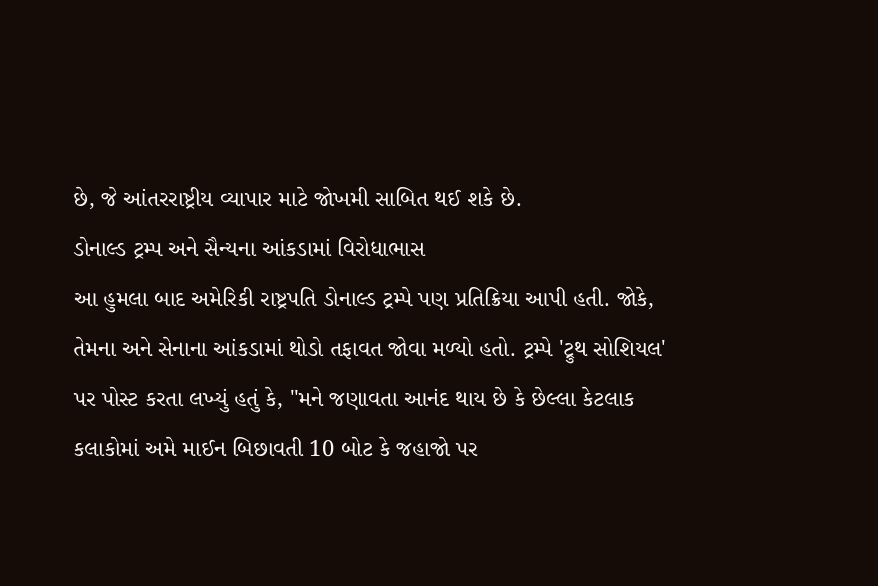છે, જે આંતરરાષ્ટ્રીય વ્યાપાર માટે જોખમી સાબિત થઈ શકે છે.
ડોનાલ્ડ ટ્રમ્પ અને સૈન્યના આંકડામાં વિરોધાભાસ
આ હુમલા બાદ અમેરિકી રાષ્ટ્રપતિ ડોનાલ્ડ ટ્રમ્પે પણ પ્રતિક્રિયા આપી હતી. જોકે, તેમના અને સેનાના આંકડામાં થોડો તફાવત જોવા મળ્યો હતો. ટ્રમ્પે 'ટ્રુથ સોશિયલ' પર પોસ્ટ કરતા લખ્યું હતું કે, "મને જણાવતા આનંદ થાય છે કે છેલ્લા કેટલાક કલાકોમાં અમે માઈન બિછાવતી 10 બોટ કે જહાજો પર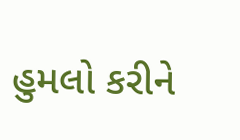હુમલો કરીને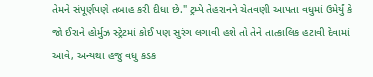તેમને સંપૂર્ણપણે તબાહ કરી દીધા છે." ટ્રમ્પે તેહરાનને ચેતવણી આપતા વધુમાં ઉમેર્યું કે જો ઈરાને હોર્મુઝ સ્ટ્રેટમાં કોઈ પણ સુરંગ લગાવી હશે તો તેને તાત્કાલિક હટાવી દેવામાં આવે, અન્યથા હજુ વધુ કડક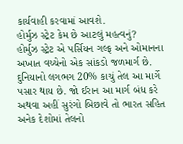કાર્યવાહી કરવામાં આવશે.
હોર્મુઝ સ્ટ્રેટ કેમ છે આટલું મહત્વનું?
હોર્મુઝ સ્ટ્રેટ એ પર્સિયન ગલ્ફ અને ઓમાનના અખાત વચ્ચેનો એક સાંકડો જળમાર્ગ છે. દુનિયાનો લગભગ 20% કાચું તેલ આ માર્ગે પસાર થાય છે. જો ઈરાન આ માર્ગ બંધ કરે અથવા અહીં સુરંગો બિછાવે તો ભારત સહિત અનેક દેશોમાં તેલનો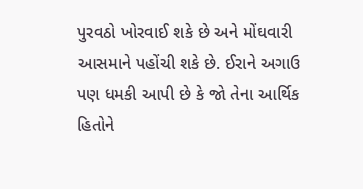પુરવઠો ખોરવાઈ શકે છે અને મોંઘવારી આસમાને પહોંચી શકે છે. ઈરાને અગાઉ પણ ધમકી આપી છે કે જો તેના આર્થિક હિતોને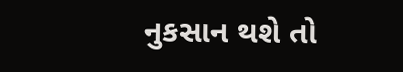નુકસાન થશે તો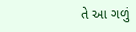તે આ ગળું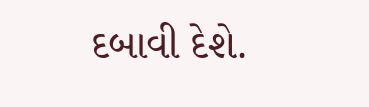દબાવી દેશે.